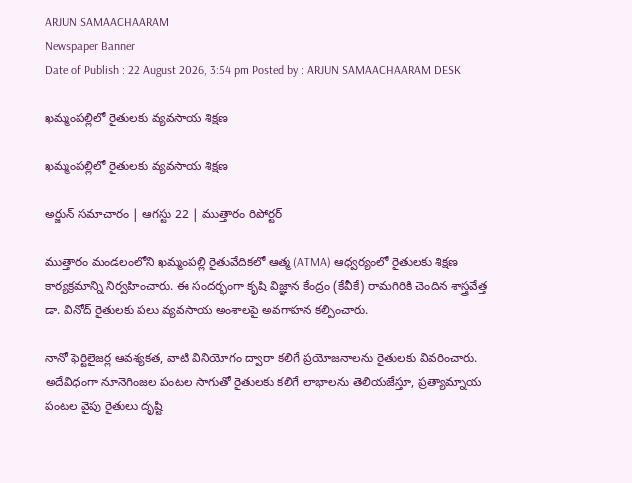ARJUN SAMAACHAARAM
Newspaper Banner
Date of Publish : 22 August 2026, 3:54 pm Posted by : ARJUN SAMAACHAARAM DESK

ఖమ్మంపల్లిలో రైతులకు వ్యవసాయ శిక్షణ

ఖమ్మంపల్లిలో రైతులకు వ్యవసాయ శిక్షణ

అర్జున్ సమాచారం | ఆగస్టు 22 | ముత్తారం రిపోర్టర్

ముత్తారం మండలంలోని ఖమ్మంపల్లి రైతువేదికలో ఆత్మ (ATMA) ఆధ్వర్యంలో రైతులకు శిక్షణ కార్యక్రమాన్ని నిర్వహించారు. ఈ సందర్భంగా కృషి విజ్ఞాన కేంద్రం (కేవీకే) రామగిరికి చెందిన శాస్త్రవేత్త డా. వినోద్ రైతులకు పలు వ్యవసాయ అంశాలపై అవగాహన కల్పించారు.

నానో ఫెర్టిలైజర్ల ఆవశ్యకత, వాటి వినియోగం ద్వారా కలిగే ప్రయోజనాలను రైతులకు వివరించారు. అదేవిధంగా నూనెగింజల పంటల సాగుతో రైతులకు కలిగే లాభాలను తెలియజేస్తూ, ప్రత్యామ్నాయ పంటల వైపు రైతులు దృష్టి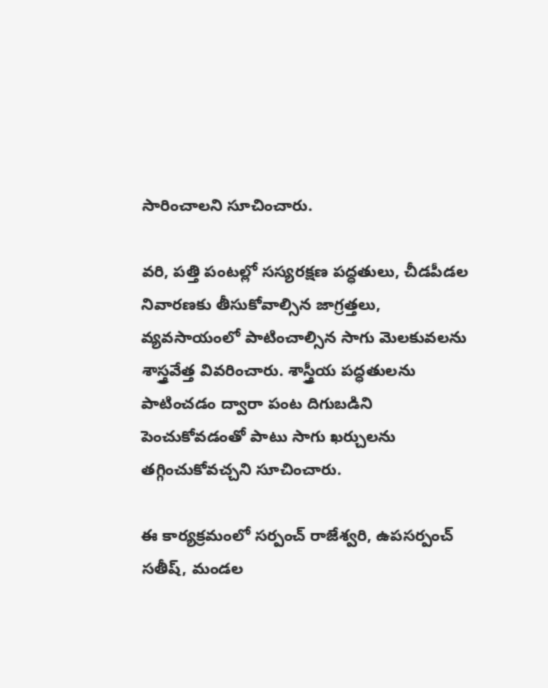సారించాలని సూచించారు.

వరి, పత్తి పంటల్లో సస్యరక్షణ పద్ధతులు, చీడపీడల నివారణకు తీసుకోవాల్సిన జాగ్రత్తలు, వ్యవసాయంలో పాటించాల్సిన సాగు మెలకువలను శాస్త్రవేత్త వివరించారు. శాస్త్రీయ పద్ధతులను పాటించడం ద్వారా పంట దిగుబడిని పెంచుకోవడంతో పాటు సాగు ఖర్చులను తగ్గించుకోవచ్చని సూచించారు.

ఈ కార్యక్రమంలో సర్పంచ్ రాజేశ్వరి, ఉపసర్పంచ్ సతీష్, మండల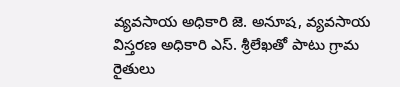వ్యవసాయ అధికారి జె. అనూష, వ్యవసాయ విస్తరణ అధికారి ఎస్. శ్రీలేఖతో పాటు గ్రామ రైతులు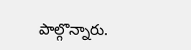పాల్గొన్నారు.